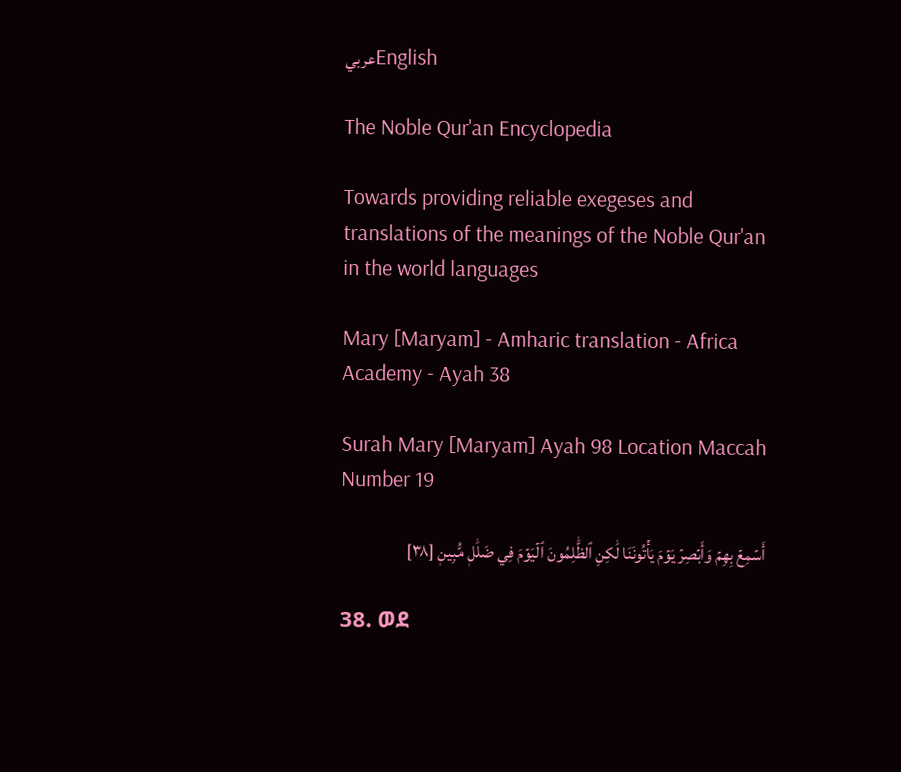عربيEnglish

The Noble Qur'an Encyclopedia

Towards providing reliable exegeses and translations of the meanings of the Noble Qur'an in the world languages

Mary [Maryam] - Amharic translation - Africa Academy - Ayah 38

Surah Mary [Maryam] Ayah 98 Location Maccah Number 19

أَسۡمِعۡ بِهِمۡ وَأَبۡصِرۡ يَوۡمَ يَأۡتُونَنَا لَٰكِنِ ٱلظَّٰلِمُونَ ٱلۡيَوۡمَ فِي ضَلَٰلٖ مُّبِينٖ [٣٨]

38. ወደ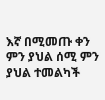እኛ በሚመጡ ቀን ምን ያህል ሰሚ ምን ያህል ተመልካች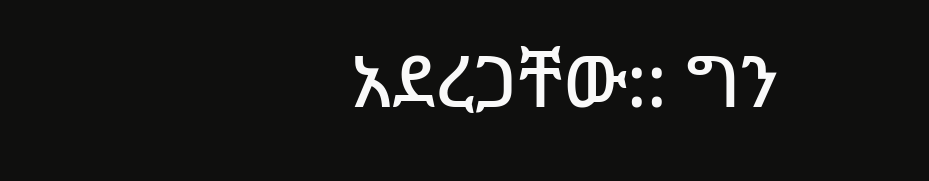አደረጋቸው:: ግን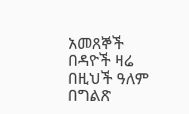አመጸኞች በዳዮች ዛሬ በዚህች ዓለም በግልጽ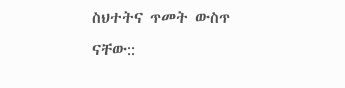ስህተትና ጥመት ውስጥ ናቸው::